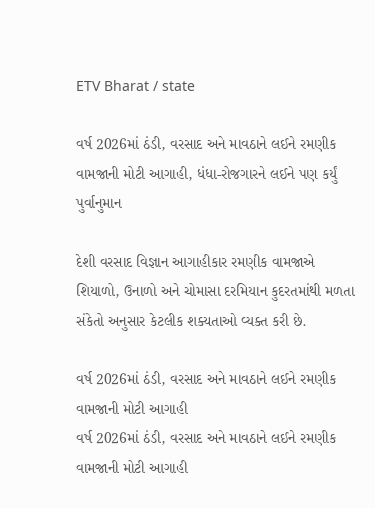ETV Bharat / state

વર્ષ 2026માં ઠંડી, વરસાદ અને માવઠાને લઈને રમણીક વામજાની મોટી આગાહી, ધંધા-રોજગારને લઈને પણ કર્યું પુર્વાનુમાન

દેશી વરસાદ વિજ્ઞાન આગાહીકાર રમણીક વામજાએ શિયાળો, ઉનાળો અને ચોમાસા દરમિયાન કુદરતમાંથી મળતા સંકેતો અનુસાર કેટલીક શક્યતાઓ વ્યક્ત કરી છે.

વર્ષ 2026માં ઠંડી, વરસાદ અને માવઠાને લઈને રમણીક વામજાની મોટી આગાહી
વર્ષ 2026માં ઠંડી, વરસાદ અને માવઠાને લઈને રમણીક વામજાની મોટી આગાહી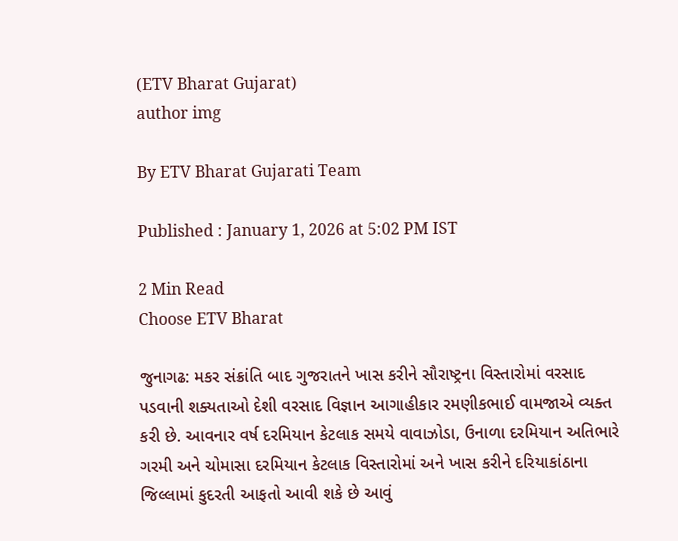(ETV Bharat Gujarat)
author img

By ETV Bharat Gujarati Team

Published : January 1, 2026 at 5:02 PM IST

2 Min Read
Choose ETV Bharat

જુનાગઢ: મકર સંક્રાંતિ બાદ ગુજરાતને ખાસ કરીને સૌરાષ્ટ્રના વિસ્તારોમાં વરસાદ પડવાની શક્યતાઓ દેશી વરસાદ વિજ્ઞાન આગાહીકાર રમણીકભાઈ વામજાએ વ્યક્ત કરી છે. આવનાર વર્ષ દરમિયાન કેટલાક સમયે વાવાઝોડા, ઉનાળા દરમિયાન અતિભારે ગરમી અને ચોમાસા દરમિયાન કેટલાક વિસ્તારોમાં અને ખાસ કરીને દરિયાકાંઠાના જિલ્લામાં કુદરતી આફતો આવી શકે છે આવું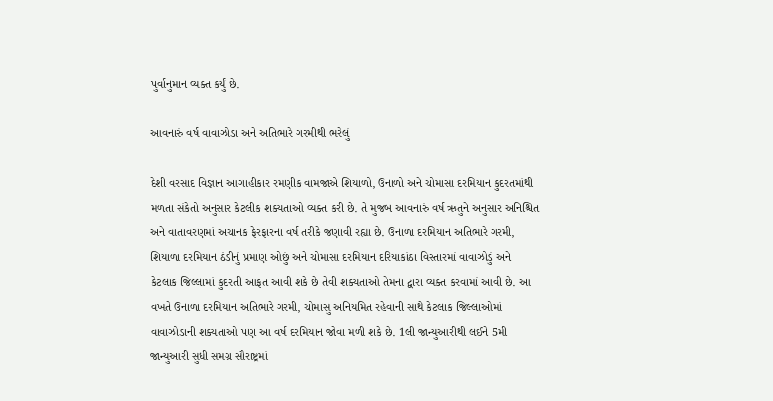પુર્વાનુમાન વ્યક્ત કર્યું છે.

આવનારું વર્ષ વાવાઝોડા અને અતિભારે ગરમીથી ભરેલું

દેશી વરસાદ વિજ્ઞાન આગાહીકાર રમણીક વામજાએ શિયાળો, ઉનાળો અને ચોમાસા દરમિયાન કુદરતમાંથી મળતા સંકેતો અનુસાર કેટલીક શક્યતાઓ વ્યક્ત કરી છે. તે મુજબ આવનારું વર્ષ ઋતુને અનુસાર અનિશ્ચિત અને વાતાવરણમાં અચાનક ફેરફારના વર્ષ તરીકે જણાવી રહ્યા છે. ઉનાળા દરમિયાન અતિભારે ગરમી, શિયાળા દરમિયાન ઠંડીનું પ્રમાણ ઓછું અને ચોમાસા દરમિયાન દરિયાકાંઠા વિસ્તારમાં વાવાઝોડું અને કેટલાક જિલ્લામાં કુદરતી આફત આવી શકે છે તેવી શક્યતાઓ તેમના દ્વારા વ્યક્ત કરવામાં આવી છે. આ વખતે ઉનાળા દરમિયાન અતિભારે ગરમી, ચોમાસુ અનિયમિત રહેવાની સાથે કેટલાક જિલ્લાઓમાં વાવાઝોડાની શક્યતાઓ પણ આ વર્ષ દરમિયાન જોવા મળી શકે છે. 1લી જાન્યુઆરીથી લઈને 5મી જાન્યુઆરી સુધી સમગ્ર સૌરાષ્ટ્રમાં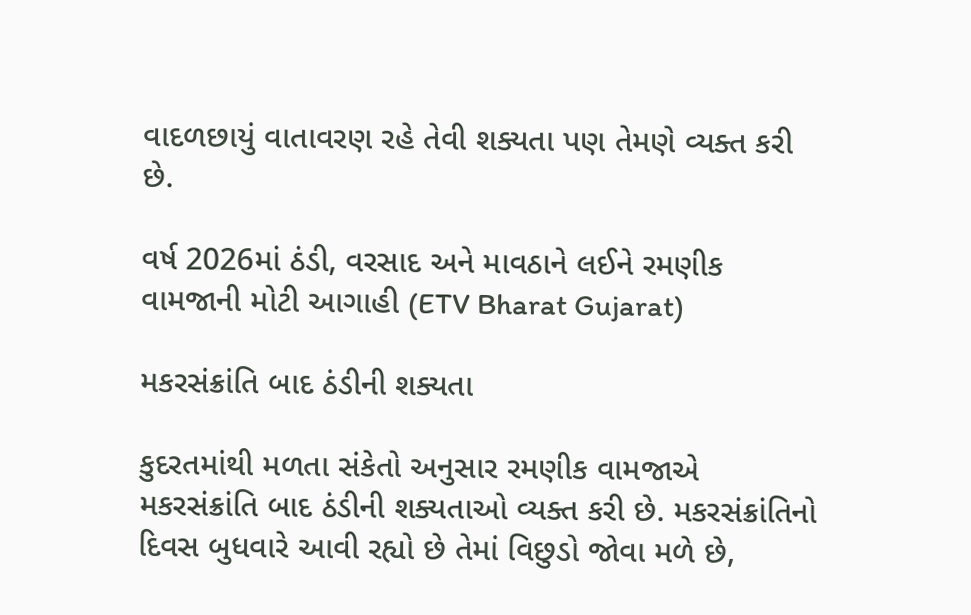વાદળછાયું વાતાવરણ રહે તેવી શક્યતા પણ તેમણે વ્યક્ત કરી છે.

વર્ષ 2026માં ઠંડી, વરસાદ અને માવઠાને લઈને રમણીક વામજાની મોટી આગાહી (ETV Bharat Gujarat)

મકરસંક્રાંતિ બાદ ઠંડીની શક્યતા

કુદરતમાંથી મળતા સંકેતો અનુસાર રમણીક વામજાએ મકરસંક્રાંતિ બાદ ઠંડીની શક્યતાઓ વ્યક્ત કરી છે. મકરસંક્રાંતિનો દિવસ બુધવારે આવી રહ્યો છે તેમાં વિછુડો જોવા મળે છે,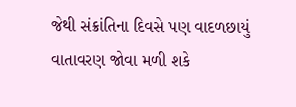જેથી સંક્રાંતિના દિવસે પણ વાદળછાયું વાતાવરણ જોવા મળી શકે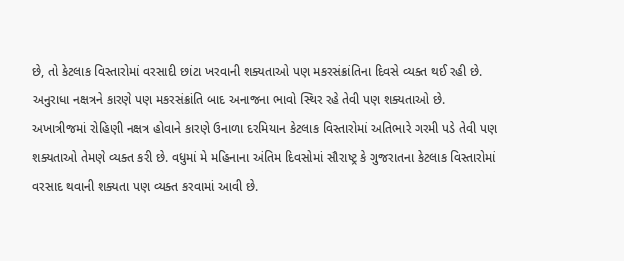છે, તો કેટલાક વિસ્તારોમાં વરસાદી છાંટા ખરવાની શક્યતાઓ પણ મકરસંક્રાંતિના દિવસે વ્યક્ત થઈ રહી છે. અનુરાધા નક્ષત્રને કારણે પણ મકરસંક્રાંતિ બાદ અનાજના ભાવો સ્થિર રહે તેવી પણ શક્યતાઓ છે. અખાત્રીજમાં રોહિણી નક્ષત્ર હોવાને કારણે ઉનાળા દરમિયાન કેટલાક વિસ્તારોમાં અતિભારે ગરમી પડે તેવી પણ શક્યતાઓ તેમણે વ્યક્ત કરી છે. વધુમાં મે મહિનાના અંતિમ દિવસોમાં સૌરાષ્ટ્ર કે ગુજરાતના કેટલાક વિસ્તારોમાં વરસાદ થવાની શક્યતા પણ વ્યક્ત કરવામાં આવી છે.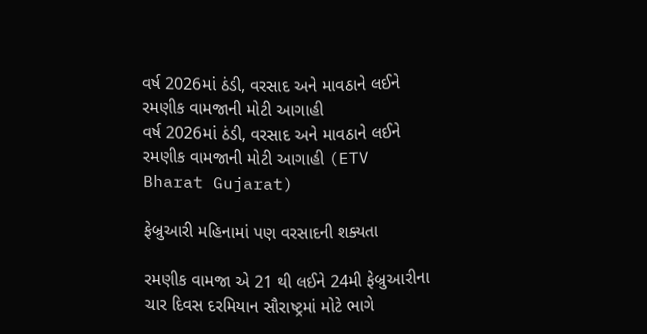વર્ષ 2026માં ઠંડી, વરસાદ અને માવઠાને લઈને રમણીક વામજાની મોટી આગાહી
વર્ષ 2026માં ઠંડી, વરસાદ અને માવઠાને લઈને રમણીક વામજાની મોટી આગાહી (ETV Bharat Gujarat)

ફેબ્રુઆરી મહિનામાં પણ વરસાદની શક્યતા

રમણીક વામજા એ 21 થી લઈને 24મી ફેબ્રુઆરીના ચાર દિવસ દરમિયાન સૌરાષ્ટ્રમાં મોટે ભાગે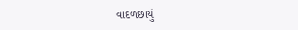વાદળછાયું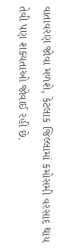વાતાવરણ જોવા મળશે, કેટલાક જિલ્લામાં કમોસમી વરસાદ થાય તેવી પણ શક્યતાઓ જોવાઈ રહી છે.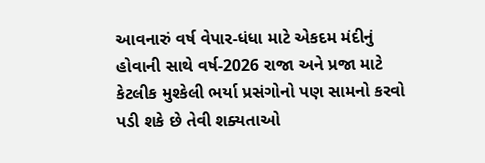આવનારું વર્ષ વેપાર-ધંધા માટે એકદમ મંદીનું હોવાની સાથે વર્ષ-2026 રાજા અને પ્રજા માટે કેટલીક મુશ્કેલી ભર્યા પ્રસંગોનો પણ સામનો કરવો પડી શકે છે તેવી શક્યતાઓ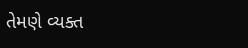તેમણે વ્યક્ત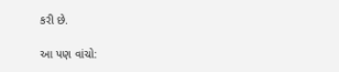કરી છે.

આ પણ વાંચો: